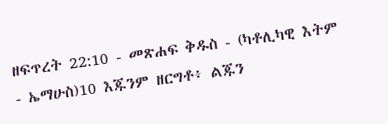ዘፍጥረት 22:10 - መጽሐፍ ቅዱስ - (ካቶሊካዊ እትም - ኤማሁስ)10 እጁንም ዘርግቶ፥ ልጁን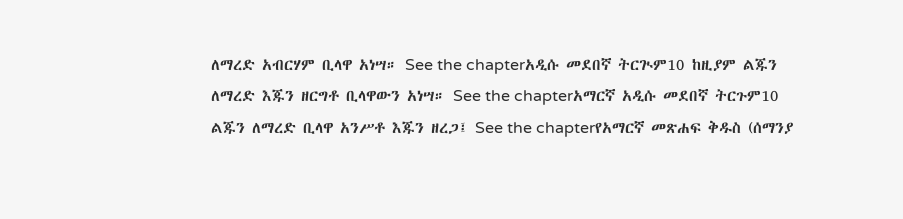ለማረድ አብርሃም ቢላዋ አነሣ። See the chapterአዲሱ መደበኛ ትርጒም10 ከዚያም ልጁን ለማረድ እጁን ዘርግቶ ቢላዋውን አነሣ። See the chapterአማርኛ አዲሱ መደበኛ ትርጉም10 ልጁን ለማረድ ቢላዋ አንሥቶ እጁን ዘረጋ፤ See the chapterየአማርኛ መጽሐፍ ቅዱስ (ሰማንያ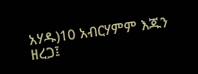አሃዱ)10 አብርሃምም እጁን ዘረጋ፤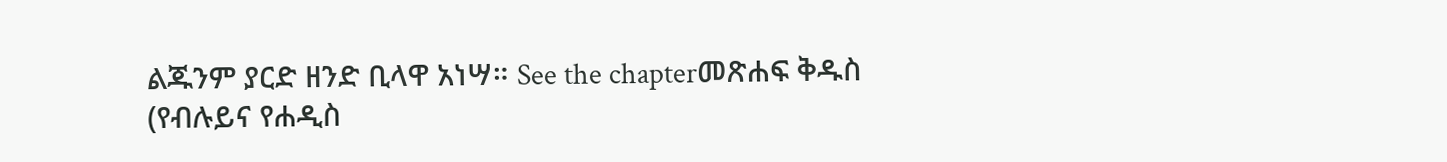ልጁንም ያርድ ዘንድ ቢላዋ አነሣ። See the chapterመጽሐፍ ቅዱስ (የብሉይና የሐዲስ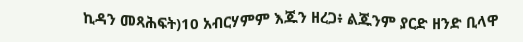ኪዳን መጻሕፍት)10 አብርሃምም እጁን ዘረጋ፥ ልጁንም ያርድ ዘንድ ቢላዋ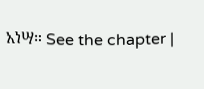አነሣ። See the chapter |